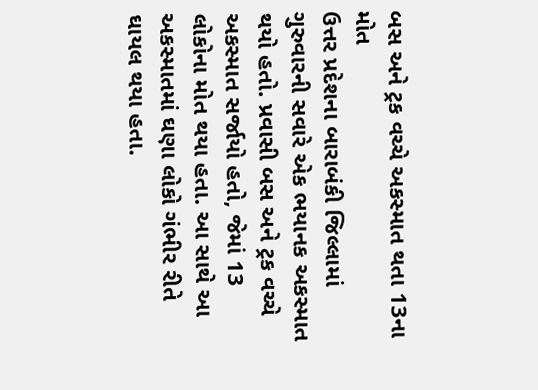બસ અને ટ્રક વચ્ચે અકસ્માત થતા 13ના મોત
ઉત્તર પ્રદેશના બારાબંકી જિલ્લામાં ગુરુવારની સવારે એક ભયાનક અકસ્માત થયો હતો. પ્રવાસી બસ અને ટ્રક વચ્ચે અકસ્માત સર્જાયો હતો, જેમાં 13 લોકોના મોત થયા હતા. આ સાથે આ અકસ્માતમાં ઘણા લોકો ગંભીર રીતે ઘાયલ થયા હતા.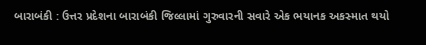બારાબંકી : ઉત્તર પ્રદેશના બારાબંકી જિલ્લામાં ગુરુવારની સવારે એક ભયાનક અકસ્માત થયો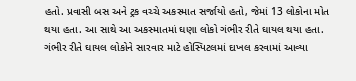હતો. પ્રવાસી બસ અને ટ્રક વચ્ચે અકસ્માત સર્જાયો હતો, જેમાં 13 લોકોના મોત થયા હતા. આ સાથે આ અકસ્માતમાં ઘણા લોકો ગંભીર રીતે ઘાયલ થયા હતા.
ગંભીર રીતે ઘાયલ લોકોને સારવાર માટે હોસ્પિટલમાં દાખલ કરવામાં આવ્યા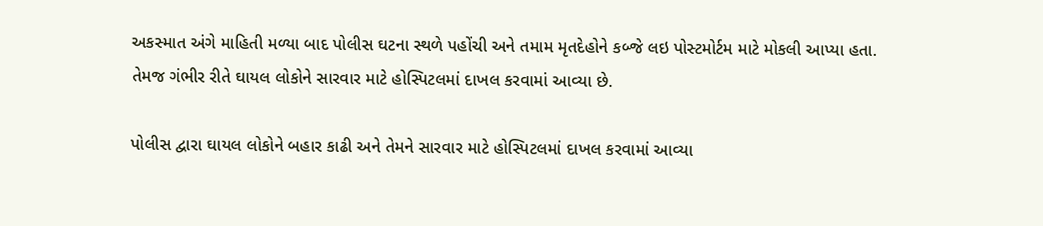અકસ્માત અંગે માહિતી મળ્યા બાદ પોલીસ ઘટના સ્થળે પહોંચી અને તમામ મૃતદેહોને કબ્જે લઇ પોસ્ટમોર્ટમ માટે મોકલી આપ્યા હતા. તેમજ ગંભીર રીતે ઘાયલ લોકોને સારવાર માટે હોસ્પિટલમાં દાખલ કરવામાં આવ્યા છે.

પોલીસ દ્વારા ઘાયલ લોકોને બહાર કાઢી અને તેમને સારવાર માટે હોસ્પિટલમાં દાખલ કરવામાં આવ્યા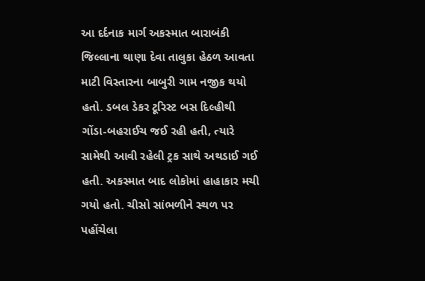આ દર્દનાક માર્ગ અકસ્માત બારાબંકી જિલ્લાના થાણા દેવા તાલુકા હેઠળ આવતા માટી વિસ્તારના બાબુરી ગામ નજીક થયો હતો. ડબલ ડેકર ટૂરિસ્ટ બસ દિલ્હીથી ગોંડા-બહરાઈચ જઈ રહી હતી, ત્યારે સામેથી આવી રહેલી ટ્રક સાથે અથડાઈ ગઈ હતી. અકસ્માત બાદ લોકોમાં હાહાકાર મચી ગયો હતો. ચીસો સાંભળીને સ્થળ પર પહોંચેલા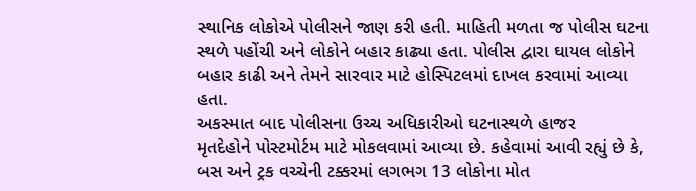સ્થાનિક લોકોએ પોલીસને જાણ કરી હતી. માહિતી મળતા જ પોલીસ ઘટના સ્થળે પહોંચી અને લોકોને બહાર કાઢ્યા હતા. પોલીસ દ્વારા ઘાયલ લોકોને બહાર કાઢી અને તેમને સારવાર માટે હોસ્પિટલમાં દાખલ કરવામાં આવ્યા હતા.
અકસ્માત બાદ પોલીસના ઉચ્ચ અધિકારીઓ ઘટનાસ્થળે હાજર
મૃતદેહોને પોસ્ટમોર્ટમ માટે મોકલવામાં આવ્યા છે. કહેવામાં આવી રહ્યું છે કે, બસ અને ટ્રક વચ્ચેની ટક્કરમાં લગભગ 13 લોકોના મોત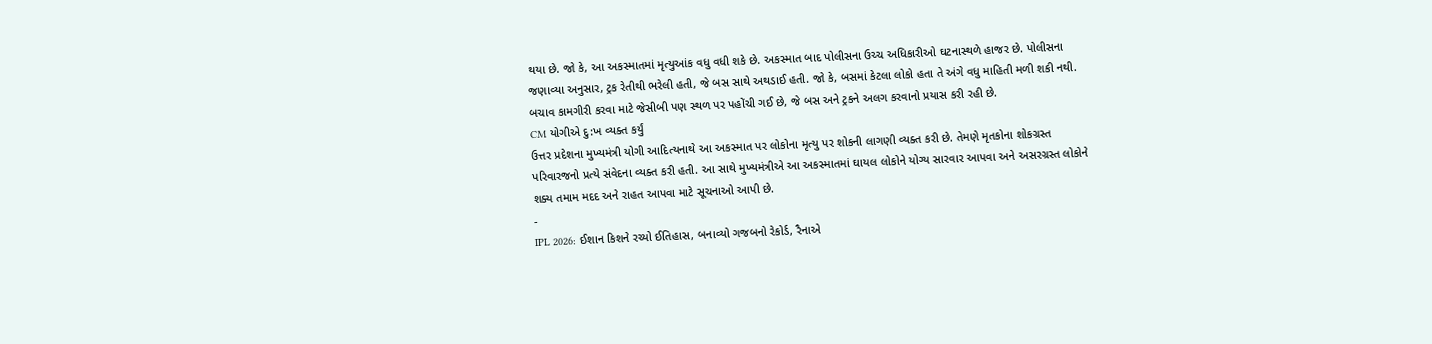થયા છે. જો કે, આ અકસ્માતમાં મૃત્યુઆંક વધુ વધી શકે છે. અકસ્માત બાદ પોલીસના ઉચ્ચ અધિકારીઓ ઘટનાસ્થળે હાજર છે. પોલીસના જણાવ્યા અનુસાર, ટ્રક રેતીથી ભરેલી હતી, જે બસ સાથે અથડાઈ હતી. જો કે, બસમાં કેટલા લોકો હતા તે અંગે વધુ માહિતી મળી શકી નથી. બચાવ કામગીરી કરવા માટે જેસીબી પણ સ્થળ પર પહોંચી ગઈ છે, જે બસ અને ટ્રકને અલગ કરવાનો પ્રયાસ કરી રહી છે.
CM યોગીએ દુ:ખ વ્યક્ત કર્યું
ઉત્તર પ્રદેશના મુખ્યમંત્રી યોગી આદિત્યનાથે આ અકસ્માત પર લોકોના મૃત્યુ પર શોકની લાગણી વ્યક્ત કરી છે. તેમણે મૃતકોના શોકગ્રસ્ત પરિવારજનો પ્રત્યે સંવેદના વ્યક્ત કરી હતી. આ સાથે મુખ્યમંત્રીએ આ અકસ્માતમાં ઘાયલ લોકોને યોગ્ય સારવાર આપવા અને અસરગ્રસ્ત લોકોને શક્ય તમામ મદદ અને રાહત આપવા માટે સૂચનાઓ આપી છે.
-
IPL 2026: ઈશાન કિશને રચ્યો ઈતિહાસ, બનાવ્યો ગજબનો રેકોર્ડ, રૈનાએ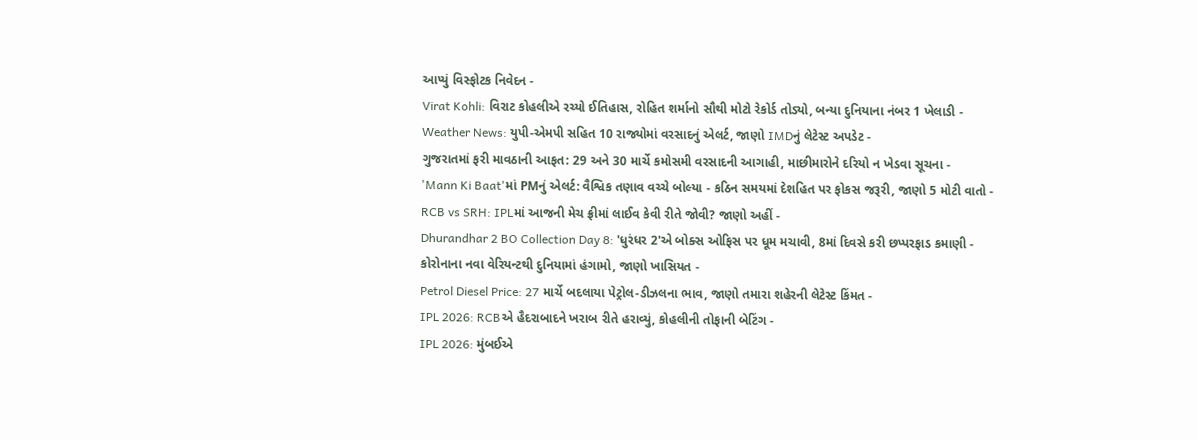આપ્યું વિસ્ફોટક નિવેદન -
Virat Kohli: વિરાટ કોહલીએ રચ્યો ઈતિહાસ, રોહિત શર્માનો સૌથી મોટો રેકોર્ડ તોડ્યો, બન્યા દુનિયાના નંબર 1 ખેલાડી -
Weather News: યુપી-એમપી સહિત 10 રાજ્યોમાં વરસાદનું એલર્ટ, જાણો IMDનું લેટેસ્ટ અપડેટ -
ગુજરાતમાં ફરી માવઠાની આફત: 29 અને 30 માર્ચે કમોસમી વરસાદની આગાહી, માછીમારોને દરિયો ન ખેડવા સૂચના -
'Mann Ki Baat'માં PMનું એલર્ટ: વૈશ્વિક તણાવ વચ્ચે બોલ્યા - કઠિન સમયમાં દેશહિત પર ફોકસ જરૂરી, જાણો 5 મોટી વાતો -
RCB vs SRH: IPLમાં આજની મેચ ફ્રીમાં લાઈવ કેવી રીતે જોવી? જાણો અહીં -
Dhurandhar 2 BO Collection Day 8: 'ધુરંધર 2'એ બોક્સ ઓફિસ પર ધૂમ મચાવી, 8માં દિવસે કરી છપ્પરફાડ કમાણી -
કોરોનાના નવા વેરિયન્ટથી દુનિયામાં હંગામો, જાણો ખાસિયત -
Petrol Diesel Price: 27 માર્ચે બદલાયા પેટ્રોલ-ડીઝલના ભાવ, જાણો તમારા શહેરની લેટેસ્ટ કિંમત -
IPL 2026: RCBએ હૈદરાબાદને ખરાબ રીતે હરાવ્યું, કોહલીની તોફાની બેટિંગ -
IPL 2026: મુંબઈએ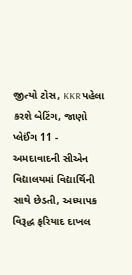જીત્યો ટોસ, KKR પહેલા કરશે બેટિંગ, જાણો પ્લેઈંગ 11 -
અમદાવાદની સીએન વિદ્યાલયમાં વિદ્યાર્થિની સાથે છેડતી, અધ્યાપક વિરૂદ્ધ ફરિયાદ દાખલ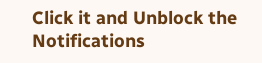Click it and Unblock the Notifications